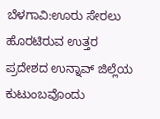ಬೆಳಗಾವಿ:ಊರು ಸೇರಲು ಹೊರಟಿರುವ ಉತ್ತರ ಪ್ರದೇಶದ ಉನ್ನಾವ್ ಜಿಲ್ಲೆಯ ಕುಟುಂಬವೊಂದು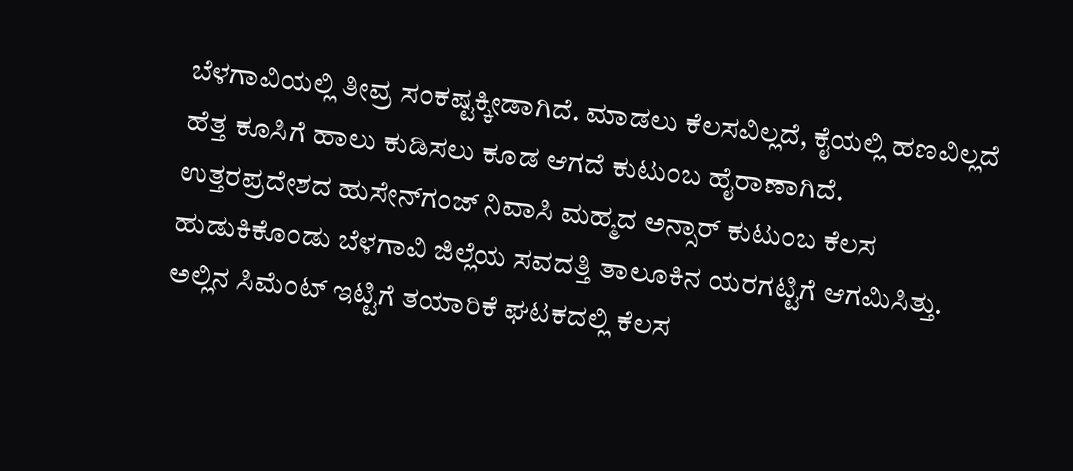ಬೆಳಗಾವಿಯಲ್ಲಿ ತೀವ್ರ ಸಂಕಷ್ಟಕ್ಕೀಡಾಗಿದೆ. ಮಾಡಲು ಕೆಲಸವಿಲ್ಲದೆ, ಕೈಯಲ್ಲಿ ಹಣವಿಲ್ಲದೆ ಹೆತ್ತ ಕೂಸಿಗೆ ಹಾಲು ಕುಡಿಸಲು ಕೂಡ ಆಗದೆ ಕುಟುಂಬ ಹೈರಾಣಾಗಿದೆ.
ಉತ್ತರಪ್ರದೇಶದ ಹುಸೇನ್‌ಗಂಜ್ ನಿವಾಸಿ ಮಹ್ಮದ ಅನ್ಸಾರ್ ಕುಟುಂಬ ಕೆಲಸ ಹುಡುಕಿಕೊಂಡು ಬೆಳಗಾವಿ ಜಿಲ್ಲೆಯ ಸವದತ್ತಿ ತಾಲೂಕಿನ ಯರಗಟ್ಟಿಗೆ ಆಗಮಿಸಿತ್ತು. ಅಲ್ಲಿನ ಸಿಮೆಂಟ್ ಇಟ್ಟಿಗೆ ತಯಾರಿಕೆ ಘಟಕದಲ್ಲಿ ಕೆಲಸ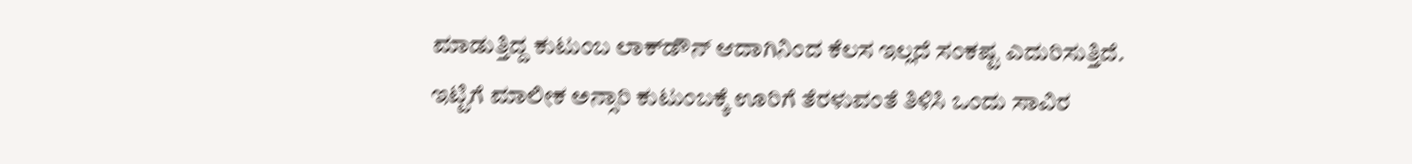ಮಾಡುತ್ತಿದ್ದ ಕುಟುಂಬ ಲಾಕ್‌ಡೌನ್ ಆದಾಗಿನಿಂದ ಕೆಲಸ ಇಲ್ಲದೆ ಸಂಕಷ್ಟ ಎದುರಿಸುತ್ತಿದೆ.
ಇಟ್ಟಿಗೆ ಮಾಲೀಕ ಅನ್ಸಾರಿ ಕುಟುಂಬಕ್ಕೆ ಊರಿಗೆ ತೆರಳುವಂತೆ ತಿಳಿಸಿ ಒಂದು ಸಾವಿರ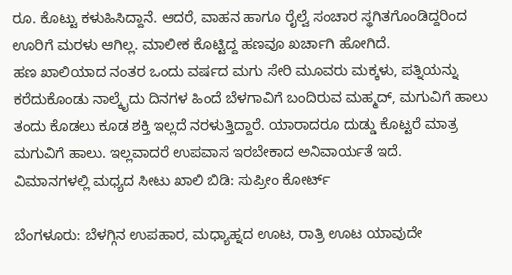ರೂ. ಕೊಟ್ಟು ಕಳುಹಿಸಿದ್ದಾನೆ. ಆದರೆ, ವಾಹನ ಹಾಗೂ ರೈಲ್ವೆ ಸಂಚಾರ ಸ್ಥಗಿತಗೊಂಡಿದ್ದರಿಂದ ಊರಿಗೆ ಮರಳು ಆಗಿಲ್ಲ. ಮಾಲೀಕ ಕೊಟ್ಟಿದ್ದ ಹಣವೂ ಖರ್ಚಾಗಿ ಹೋಗಿದೆ.
ಹಣ ಖಾಲಿಯಾದ ನಂತರ ಒಂದು ವರ್ಷದ ಮಗು ಸೇರಿ ಮೂವರು ಮಕ್ಕಳು, ಪತ್ನಿಯನ್ನು ಕರೆದುಕೊಂಡು ನಾಲ್ಕೈದು ದಿನಗಳ ಹಿಂದೆ ಬೆಳಗಾವಿಗೆ ಬಂದಿರುವ ಮಹ್ಮದ್, ಮಗುವಿಗೆ ಹಾಲು ತಂದು ಕೊಡಲು ಕೂಡ ಶಕ್ತಿ ಇಲ್ಲದೆ ನರಳುತ್ತಿದ್ದಾರೆ. ಯಾರಾದರೂ ದುಡ್ಡು ಕೊಟ್ಟರೆ ಮಾತ್ರ ಮಗುವಿಗೆ ಹಾಲು. ಇಲ್ಲವಾದರೆ ಉಪವಾಸ ಇರಬೇಕಾದ ಅನಿವಾರ್ಯತೆ ಇದೆ.
ವಿಮಾನಗಳಲ್ಲಿ ಮಧ್ಯದ ಸೀಟು ಖಾಲಿ ಬಿಡಿ: ಸುಪ್ರೀಂ ಕೋರ್ಟ್

ಬೆಂಗಳೂರು: ಬೆಳಗ್ಗಿನ ಉಪಹಾರ, ಮಧ್ಯಾಹ್ನದ ಊಟ, ರಾತ್ರಿ ಊಟ ಯಾವುದೇ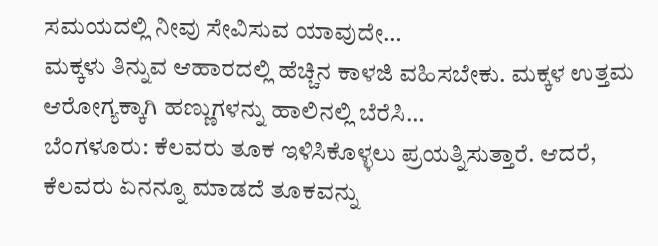ಸಮಯದಲ್ಲಿ ನೀವು ಸೇವಿಸುವ ಯಾವುದೇ…
ಮಕ್ಕಳು ತಿನ್ನುವ ಆಹಾರದಲ್ಲಿ ಹೆಚ್ಚಿನ ಕಾಳಜಿ ವಹಿಸಬೇಕು. ಮಕ್ಕಳ ಉತ್ತಮ ಆರೋಗ್ಯಕ್ಕಾಗಿ ಹಣ್ಣುಗಳನ್ನು ಹಾಲಿನಲ್ಲಿ ಬೆರೆಸಿ…
ಬೆಂಗಳೂರು: ಕೆಲವರು ತೂಕ ಇಳಿಸಿಕೊಳ್ಳಲು ಪ್ರಯತ್ನಿಸುತ್ತಾರೆ. ಆದರೆ, ಕೆಲವರು ಏನನ್ನೂ ಮಾಡದೆ ತೂಕವನ್ನು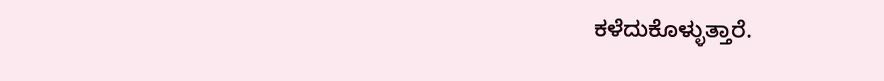ಕಳೆದುಕೊಳ್ಳುತ್ತಾರೆ.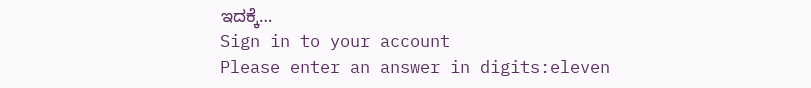ಇದಕ್ಕೆ…
Sign in to your account
Please enter an answer in digits:eleven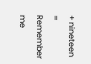+ nineteen =
Remember me